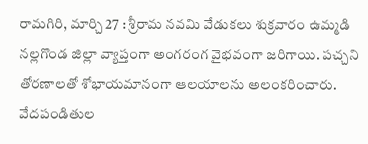రామగిరి, మార్చి 27 : శ్రీరామ నవమి వేడుకలు శుక్రవారం ఉమ్మడి నల్లగొండ జిల్లా వ్యాప్తంగా అంగరంగ వైభవంగా జరిగాయి. పచ్చని తోరణాలతో శోభాయమానంగా ఆలయాలను అలంకరించారు. వేదపండితుల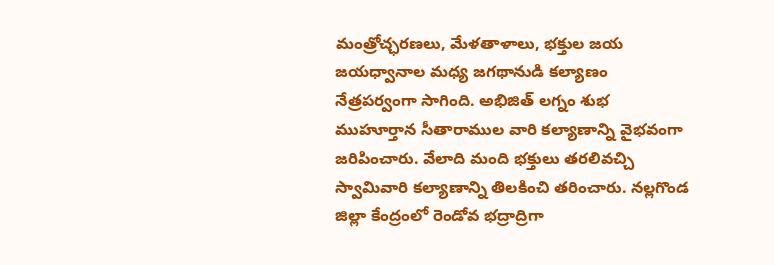మంత్రోచ్ఛరణలు, మేళతాళాలు, భక్తుల జయ జయధ్వానాల మధ్య జగథానుడి కల్యాణం నేత్రపర్వంగా సాగింది. అభిజిత్ లగ్నం శుభ ముహూర్తాన సీతారాముల వారి కల్యాణాన్ని వైభవంగా జరిపించారు. వేలాది మంది భక్తులు తరలివచ్చి స్వామివారి కల్యాణాన్ని తిలకించి తరించారు. నల్లగొండ జిల్లా కేంద్రంలో రెండోవ భద్రాద్రిగా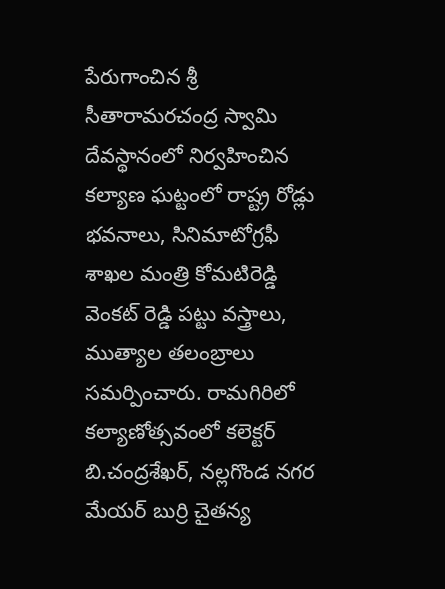పేరుగాంచిన శ్రీ సీతారామరచంద్ర స్వామి దేవస్థానంలో నిర్వహించిన కల్యాణ ఘట్టంలో రాష్ట్ర రోడ్లు భవనాలు, సినిమాటోగ్రఫీ శాఖల మంత్రి కోమటిరెడ్డి వెంకట్ రెడ్డి పట్టు వస్త్రాలు, ముత్యాల తలంబ్రాలు సమర్పించారు. రామగిరిలో కల్యాణోత్సవంలో కలెక్టర్ బి.చంద్రశేఖర్, నల్లగొండ నగర మేయర్ బుర్రి చైతన్య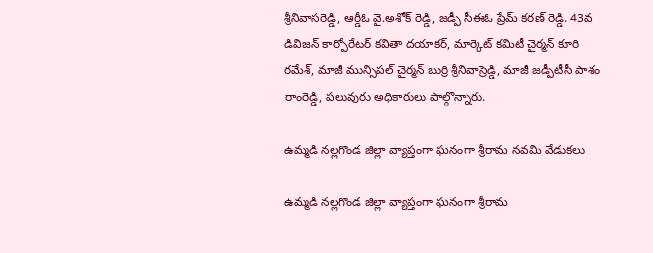శ్రీనివాసరెడ్డి, ఆర్డీఓ వై.అశోక్ రెడ్డి, జడ్పీ సీఈఓ ప్రేమ్ కరణ్ రెడ్డి. 43వ డివిజన్ కార్పోరేటర్ కవితా దయాకర్, మార్కెట్ కమిటీ చైర్మన్ కూరి రమేశ్, మాజీ మున్సిపల్ చైర్మన్ బుర్రి శ్రీనివాస్రెడ్డి, మాజీ జడ్పీటీసీ పాశం రాంరెడ్డి, పలువురు అధికారులు పాల్గొన్నారు.

ఉమ్మడి నల్లగొండ జిల్లా వ్యాప్తంగా ఘనంగా శ్రీరామ నవమి వేడుకలు

ఉమ్మడి నల్లగొండ జిల్లా వ్యాప్తంగా ఘనంగా శ్రీరామ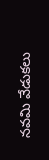నవమి వేడుకలు